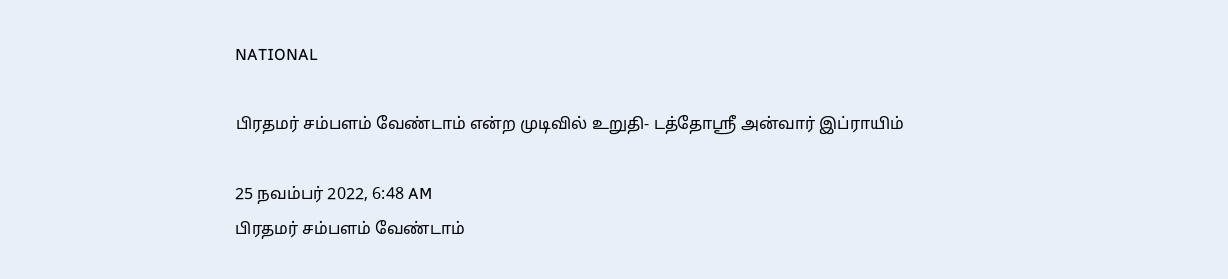NATIONAL

பிரதமர் சம்பளம் வேண்டாம் என்ற முடிவில் உறுதி- டத்தோஶ்ரீ அன்வார் இப்ராயிம்

25 நவம்பர் 2022, 6:48 AM
பிரதமர் சம்பளம் வேண்டாம்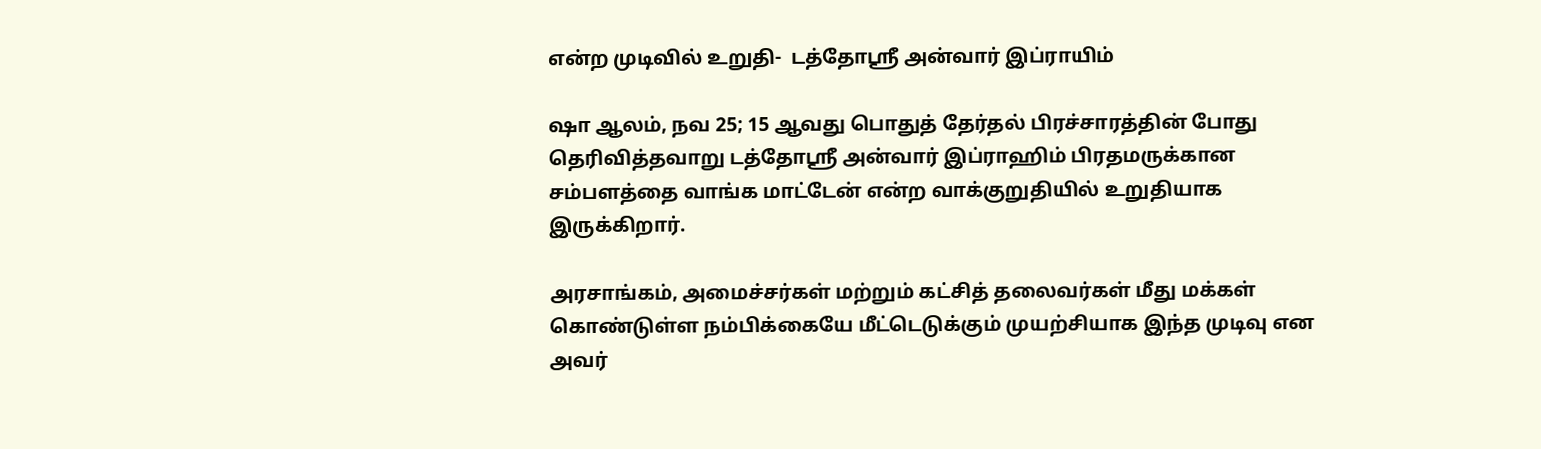என்ற முடிவில் உறுதி-  டத்தோஶ்ரீ அன்வார் இப்ராயிம்

ஷா ஆலம், நவ 25; 15 ஆவது பொதுத் தேர்தல் பிரச்சாரத்தின் போது தெரிவித்தவாறு டத்தோஶ்ரீ அன்வார் இப்ராஹிம் பிரதமருக்கான சம்பளத்தை வாங்க மாட்டேன் என்ற வாக்குறுதியில் உறுதியாக இருக்கிறார்.

அரசாங்கம், அமைச்சர்கள் மற்றும் கட்சித் தலைவர்கள் மீது மக்கள் கொண்டுள்ள நம்பிக்கையே மீட்டெடுக்கும் முயற்சியாக இந்த முடிவு என அவர்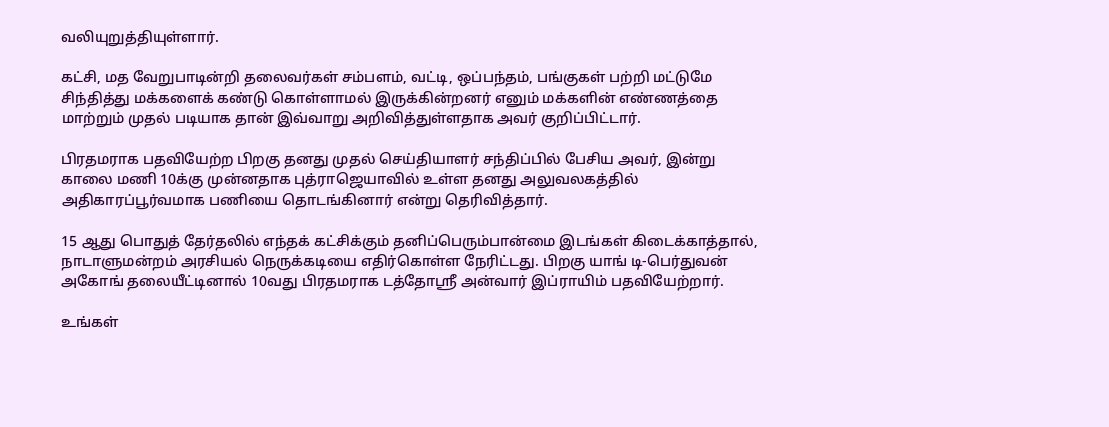வலியுறுத்தியுள்ளார்.

கட்சி, மத வேறுபாடின்றி தலைவர்கள் சம்பளம், வட்டி, ஒப்பந்தம், பங்குகள் பற்றி மட்டுமே சிந்தித்து மக்களைக் கண்டு கொள்ளாமல் இருக்கின்றனர் எனும் மக்களின் எண்ணத்தை மாற்றும் முதல் படியாக தான் இவ்வாறு அறிவித்துள்ளதாக அவர் குறிப்பிட்டார்.

பிரதமராக பதவியேற்ற பிறகு தனது முதல் செய்தியாளர் சந்திப்பில் பேசிய அவர், இன்று காலை மணி 10க்கு முன்னதாக புத்ராஜெயாவில் உள்ள தனது அலுவலகத்தில் அதிகாரப்பூர்வமாக பணியை தொடங்கினார் என்று தெரிவித்தார்.

15 ஆது பொதுத் தேர்தலில் எந்தக் கட்சிக்கும் தனிப்பெரும்பான்மை இடங்கள் கிடைக்காத்தால், நாடாளுமன்றம் அரசியல் நெருக்கடியை எதிர்கொள்ள நேரிட்டது. பிறகு யாங் டி-பெர்துவன் அகோங் தலையீட்டினால் 10வது பிரதமராக டத்தோஶ்ரீ அன்வார் இப்ராயிம் பதவியேற்றார்.

உங்கள்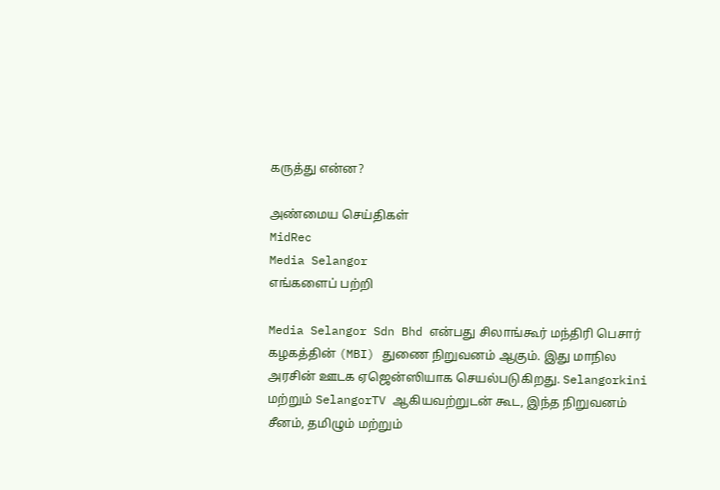கருத்து என்ன?

அண்மைய செய்திகள்
MidRec
Media Selangor
எங்களைப் பற்றி

Media Selangor Sdn Bhd என்பது சிலாங்கூர் மந்திரி பெசார் கழகத்தின் (MBI) துணை நிறுவனம் ஆகும். இது மாநில அரசின் ஊடக ஏஜென்ஸியாக செயல்படுகிறது. Selangorkini மற்றும் SelangorTV ஆகியவற்றுடன் கூட, இந்த நிறுவனம் சீனம், தமிழும் மற்றும்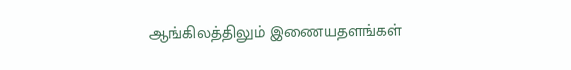ஆங்கிலத்திலும் இணையதளங்கள்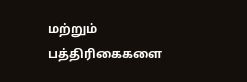மற்றும் பத்திரிகைகளை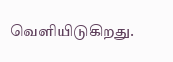வெளியிடுகிறது.